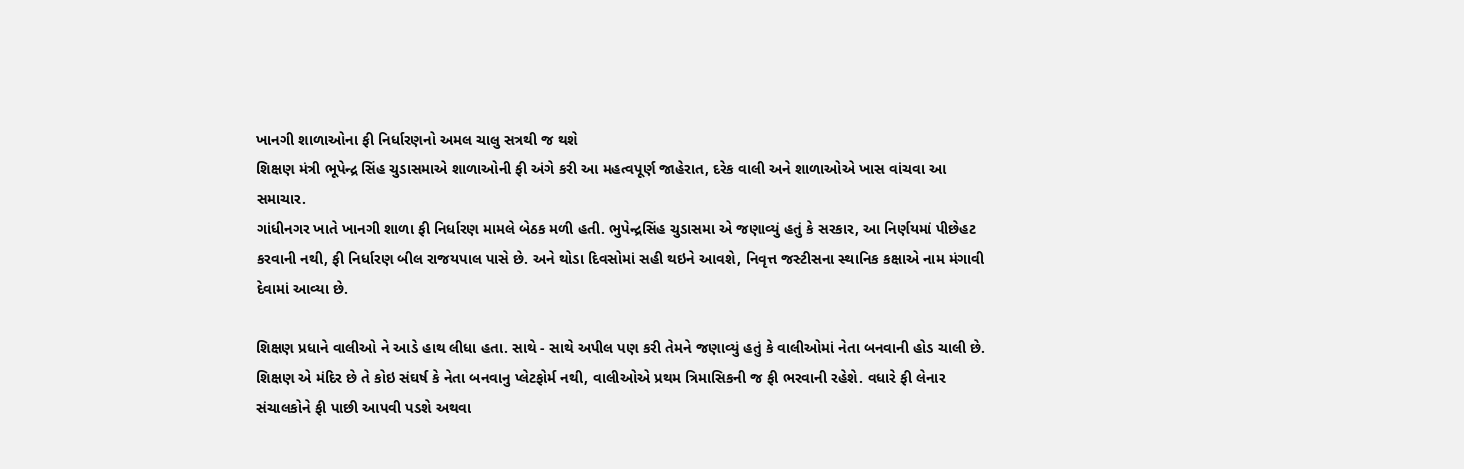ખાનગી શાળાઓના ફી નિર્ધારણનો અમલ ચાલુ સત્રથી જ થશે
શિક્ષણ મંત્રી ભૂપેન્દ્ર સિંહ ચુડાસમાએ શાળાઓની ફી અંગે કરી આ મહત્વપૂર્ણ જાહેરાત, દરેક વાલી અને શાળાઓએ ખાસ વાંચવા આ સમાચાર.
ગાંધીનગર ખાતે ખાનગી શાળા ફી નિર્ધારણ મામલે બેઠક મળી હતી. ભુપેન્દ્રસિંહ ચુડાસમા એ જણાવ્યું હતું કે સરકાર, આ નિર્ણયમાં પીછેહટ કરવાની નથી, ફી નિર્ધારણ બીલ રાજયપાલ પાસે છે. અને થોડા દિવસોમાં સહી થઇને આવશે, નિવૃત્ત જસ્ટીસના સ્થાનિક કક્ષાએ નામ મંગાવી દેવામાં આવ્યા છે.

શિક્ષણ પ્રધાને વાલીઓ ને આડે હાથ લીધા હતા. સાથે - સાથે અપીલ પણ કરી તેમને જણાવ્યું હતું કે વાલીઓમાં નેતા બનવાની હોડ ચાલી છે. શિક્ષણ એ મંદિર છે તે કોઇ સંઘર્ષ કે નેતા બનવાનુ પ્લેટફોર્મ નથી, વાલીઓએ પ્રથમ ત્રિમાસિકની જ ફી ભરવાની રહેશે. વધારે ફી લેનાર સંચાલકોને ફી પાછી આપવી પડશે અથવા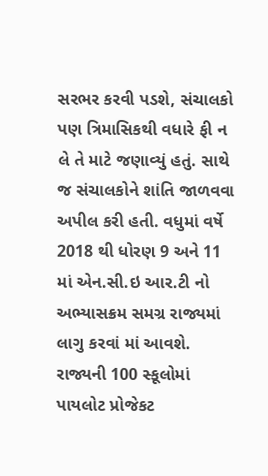સરભર કરવી પડશે, સંચાલકો પણ ત્રિમાસિકથી વધારે ફી ન લે તે માટે જણાવ્યું હતું. સાથે જ સંચાલકોને શાંતિ જાળવવા અપીલ કરી હતી. વધુમાં વર્ષે 2018 થી ધોરણ 9 અને 11 માં એન.સી.ઇ આર.ટી નો અભ્યાસક્રમ સમગ્ર રાજ્યમાં લાગુ કરવાં માં આવશે. રાજ્યની 100 સ્કૂલોમાં પાયલોટ પ્રોજેકટ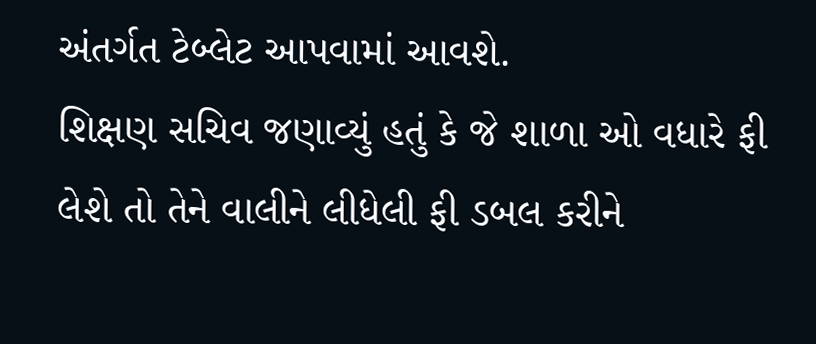અંતર્ગત ટેબ્લેટ આપવામાં આવશે.
શિક્ષણ સચિવ જણાવ્યું હતું કે જે શાળા ઓ વધારે ફી લેશે તો તેને વાલીને લીધેલી ફી ડબલ કરીને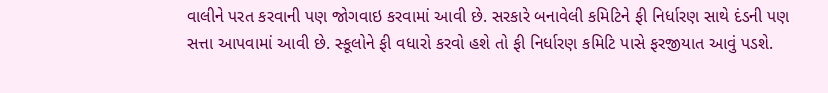વાલીને પરત કરવાની પણ જોગવાઇ કરવામાં આવી છે. સરકારે બનાવેલી કમિટિને ફી નિર્ધારણ સાથે દંડની પણ સત્તા આપવામાં આવી છે. સ્કૂલોને ફી વધારો કરવો હશે તો ફી નિર્ધારણ કમિટિ પાસે ફરજીયાત આવું પડશે.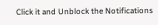Click it and Unblock the Notifications